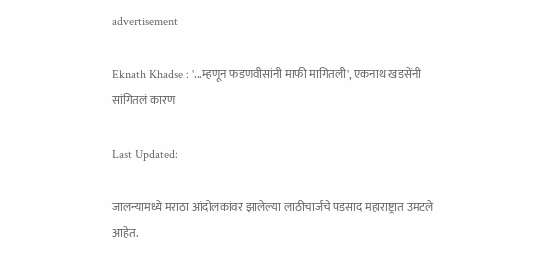advertisement

Eknath Khadse : '...म्हणून फडणवीसांनी माफी मागितली', एकनाथ खडसेंनी सांगितलं कारण

Last Updated:

जालन्यामध्ये मराठा आंदोलकांवर झालेल्या लाठीचार्जचे पडसाद महाराष्ट्रात उमटले आहेत.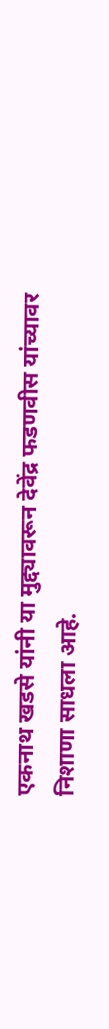एकनाथ खडसे यांनी या मुद्द्यावरून देवेंद्र फडणवीस यांच्यावर निशाणा साधला आहे.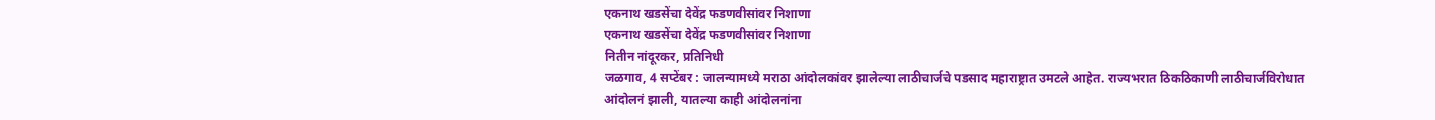एकनाथ खडसेंचा देवेंद्र फडणवीसांवर निशाणा
एकनाथ खडसेंचा देवेंद्र फडणवीसांवर निशाणा
नितीन नांदूरकर, प्रतिनिधी
जळगाव, 4 सप्टेंबर : जालन्यामध्ये मराठा आंदोलकांवर झालेल्या लाठीचार्जचे पडसाद महाराष्ट्रात उमटले आहेत. राज्यभरात ठिकठिकाणी लाठीचार्जविरोधात आंदोलनं झाली, यातल्या काही आंदोलनांना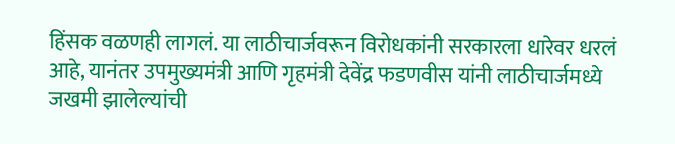हिंसक वळणही लागलं. या लाठीचार्जवरून विरोधकांनी सरकारला धारेवर धरलं आहे, यानंतर उपमुख्यमंत्री आणि गृहमंत्री देवेंद्र फडणवीस यांनी लाठीचार्जमध्ये जखमी झालेल्यांची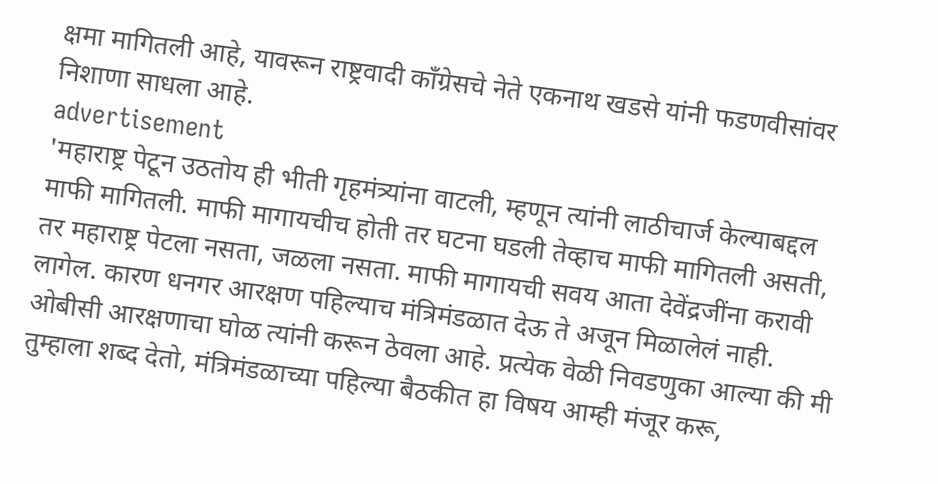क्षमा मागितली आहे, यावरून राष्ट्रवादी काँग्रेसचे नेते एकनाथ खडसे यांनी फडणवीसांवर निशाणा साधला आहे.
advertisement
'महाराष्ट्र पेटून उठतोय ही भीती गृहमंत्र्यांना वाटली, म्हणून त्यांनी लाठीचार्ज केल्याबद्दल माफी मागितली. माफी मागायचीच होती तर घटना घडली तेव्हाच माफी मागितली असती, तर महाराष्ट्र पेटला नसता, जळला नसता. माफी मागायची सवय आता देवेंद्रजींना करावी लागेल. कारण धनगर आरक्षण पहिल्याच मंत्रिमंडळात देऊ ते अजून मिळालेलं नाही. ओबीसी आरक्षणाचा घोळ त्यांनी करून ठेवला आहे. प्रत्येक वेळी निवडणुका आल्या की मी तुम्हाला शब्द देतो, मंत्रिमंडळाच्या पहिल्या बैठकीत हा विषय आम्ही मंजूर करू,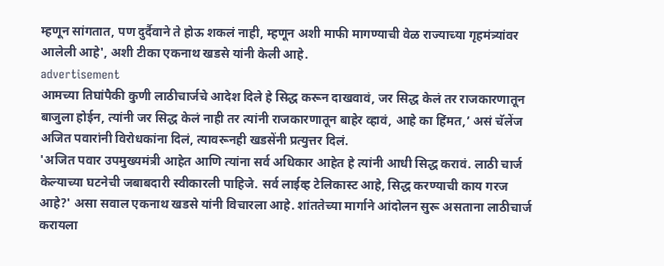म्हणून सांगतात, पण दुर्दैवाने ते होऊ शकलं नाही, म्हणून अशी माफी मागण्याची वेळ राज्याच्या गृहमंत्र्यांवर आलेली आहे', अशी टीका एकनाथ खडसे यांनी केली आहे.
advertisement
आमच्या तिघांपैकी कुणी लाठीचार्जचे आदेश दिले हे सिद्ध करून दाखवावं, जर सिद्ध केलं तर राजकारणातून बाजुला होईन, त्यांनी जर सिद्ध केलं नाही तर त्यांनी राजकारणातून बाहेर व्हावं, आहे का हिंमत,’ असं चॅलेंज अजित पवारांनी विरोधकांना दिलं, त्यावरूनही खडसेंनी प्रत्युत्तर दिलं.
'अजित पवार उपमुख्यमंत्री आहेत आणि त्यांना सर्व अधिकार आहेत हे त्यांनी आधी सिद्ध करावं. लाठी चार्ज केल्याच्या घटनेची जबाबदारी स्वीकारली पाहिजे. सर्व लाईव्ह टेलिकास्ट आहे, सिद्ध करण्याची काय गरज आहे?' असा सवाल एकनाथ खडसे यांनी विचारला आहे. शांततेच्या मार्गाने आंदोलन सुरू असताना लाठीचार्ज करायला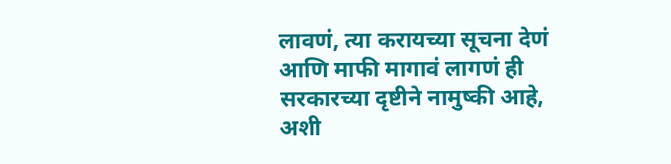लावणं, त्या करायच्या सूचना देणं आणि माफी मागावं लागणं ही सरकारच्या दृष्टीने नामुष्की आहे, अशी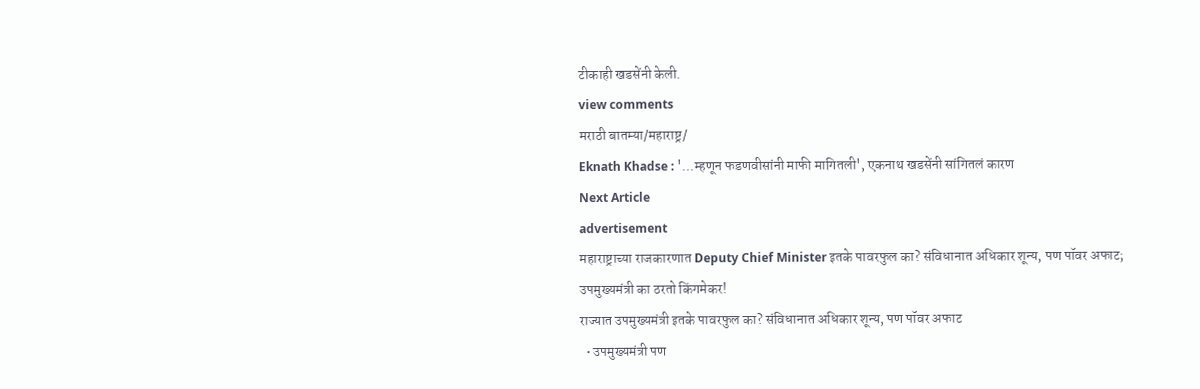टीकाही खडसेंनी केली.
view comments
मराठी बातम्या/महाराष्ट्र/
Eknath Khadse : '...म्हणून फडणवीसांनी माफी मागितली', एकनाथ खडसेंनी सांगितलं कारण
Next Article
advertisement
महाराष्ट्राच्या राजकारणात Deputy Chief Minister इतके पावरफुल का? संविधानात अधिकार शून्य, पण पॉवर अफाट; उपमुख्यमंत्री का ठरतो किंगमेकर!
राज्यात उपमुख्यमंत्री इतके पावरफुल का? संविधानात अधिकार शून्य, पण पॉवर अफाट
  • उपमुख्यमंत्री पण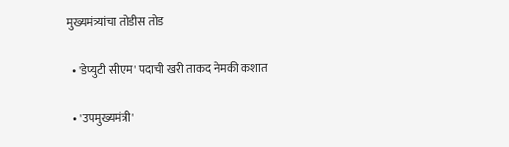मुख्यमंत्र्यांचा तोडीस तोड

  • 'डेप्युटी सीएम' पदाची खरी ताकद नेमकी कशात

  • 'उपमुख्यमंत्री'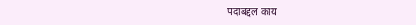पदाबद्दल काय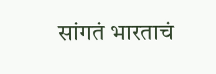सांगतं भारताचं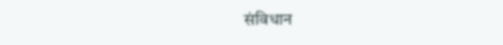संविधान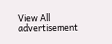View All
advertisement